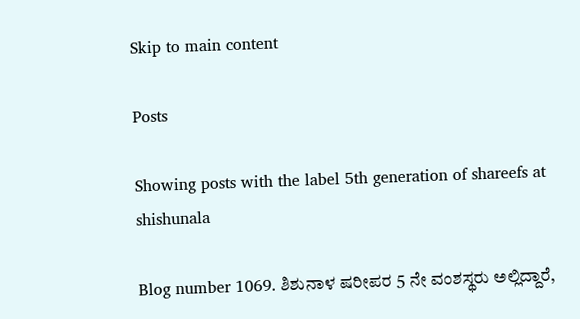Skip to main content

Posts

Showing posts with the label 5th generation of shareefs at shishunala

Blog number 1069. ಶಿಶುನಾಳ ಷರೀಪರ 5 ನೇ ವಂಶಸ್ಥರು ಅಲ್ಲಿದ್ದಾರೆ,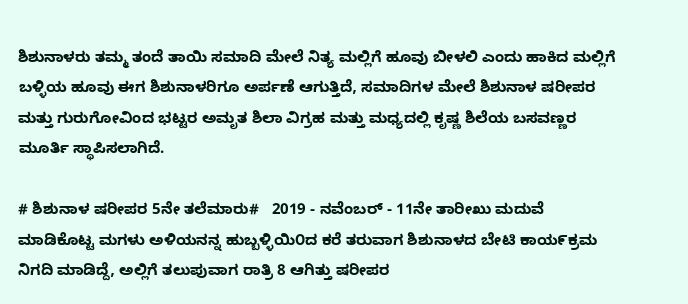ಶಿಶುನಾಳರು ತಮ್ಮ ತಂದೆ ತಾಯಿ ಸಮಾದಿ ಮೇಲೆ ನಿತ್ಯ ಮಲ್ಲಿಗೆ ಹೂವು ಬೀಳಲಿ ಎಂದು ಹಾಕಿದ ಮಲ್ಲಿಗೆ ಬಳ್ಳಿಯ ಹೂವು ಈಗ ಶಿಶುನಾಳರಿಗೂ ಅರ್ಪಣೆ ಆಗುತ್ತಿದೆ, ಸಮಾದಿಗಳ ಮೇಲೆ ಶಿಶುನಾಳ ಷರೀಪರ ಮತ್ತು ಗುರುಗೋವಿಂದ ಭಟ್ಟರ ಅಮೃತ ಶಿಲಾ ವಿಗ್ರಹ ಮತ್ತು ಮಧ್ಯದಲ್ಲಿ ಕೃಷ್ಣ ಶಿಲೆಯ ಬಸವಣ್ಣರ ಮೂರ್ತಿ ಸ್ಥಾಪಿಸಲಾಗಿದೆ.

# ಶಿಶುನಾಳ ಷರೀಪರ 5ನೇ ತಲೆಮಾರು#   2019 - ನವೆಂಬರ್ - 11ನೇ ತಾರೀಖು ಮದುವೆ ಮಾಡಿಕೊಟ್ಟ ಮಗಳು ಅಳಿಯನನ್ನ ಹುಬ್ಬಳ್ಳಿಯಿ೦ದ ಕರೆ ತರುವಾಗ ಶಿಶುನಾಳದ ಬೇಟಿ ಕಾಯ೯ಕ್ರಮ ನಿಗದಿ ಮಾಡಿದ್ದೆ, ಅಲ್ಲಿಗೆ ತಲುಪುವಾಗ ರಾತ್ರಿ 8 ಆಗಿತ್ತು ಷರೀಪರ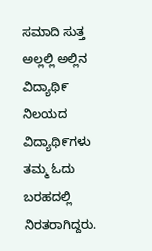ಸಮಾದಿ ಸುತ್ತ ಅಲ್ಲಲ್ಲಿ ಅಲ್ಲಿನ ವಿದ್ಯಾಥಿ೯ ನಿಲಯದ ವಿದ್ಯಾಥಿ೯ಗಳು ತಮ್ಮ ಓದು ಬರಹದಲ್ಲಿ ನಿರತರಾಗಿದ್ದರು.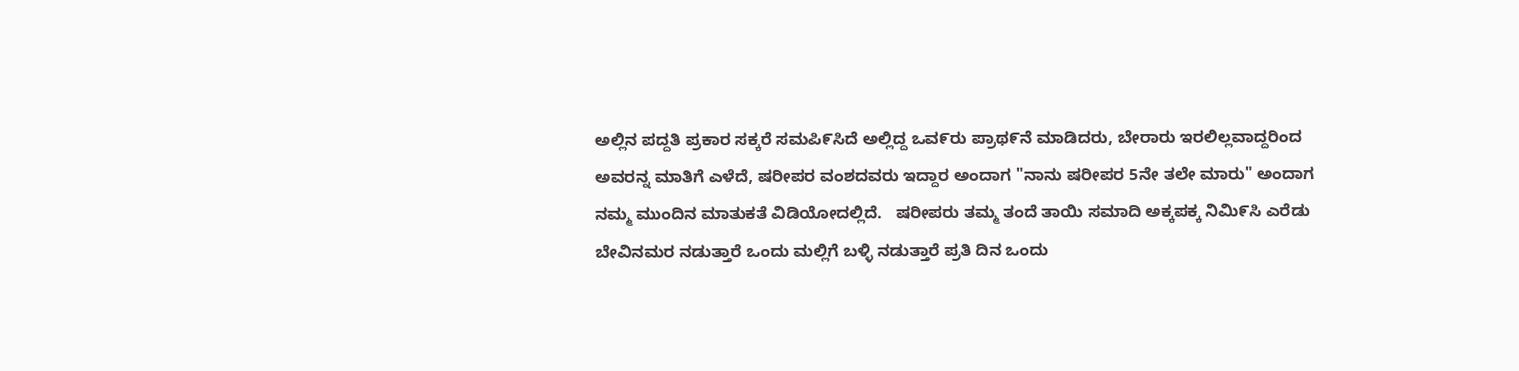ಅಲ್ಲಿನ ಪದ್ದತಿ ಪ್ರಕಾರ ಸಕ್ಕರೆ ಸಮಪಿ೯ಸಿದೆ ಅಲ್ಲಿದ್ದ ಒವ೯ರು ಪ್ರಾಥ೯ನೆ ಮಾಡಿದರು, ಬೇರಾರು ಇರಲಿಲ್ಲವಾದ್ದರಿಂದ ಅವರನ್ನ ಮಾತಿಗೆ ಎಳೆದೆ, ಷರೀಪರ ವಂಶದವರು ಇದ್ದಾರ ಅಂದಾಗ "ನಾನು ಷರೀಪರ 5ನೇ ತಲೇ ಮಾರು" ಅಂದಾಗ ನಮ್ಮ ಮುಂದಿನ ಮಾತುಕತೆ ವಿಡಿಯೋದಲ್ಲಿದೆ.   ಷರೀಪರು ತಮ್ಮ ತಂದೆ ತಾಯಿ ಸಮಾದಿ ಅಕ್ಕಪಕ್ಕ ನಿಮಿ೯ಸಿ ಎರೆಡು ಬೇವಿನಮರ ನಡುತ್ತಾರೆ ಒಂದು ಮಲ್ಲಿಗೆ ಬಳ್ಳಿ ನಡುತ್ತಾರೆ ಪ್ರತಿ ದಿನ ಒಂದು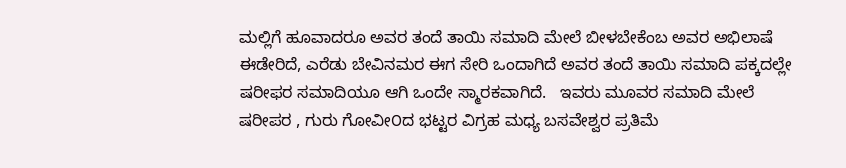ಮಲ್ಲಿಗೆ ಹೂವಾದರೂ ಅವರ ತಂದೆ ತಾಯಿ ಸಮಾದಿ ಮೇಲೆ ಬೀಳಬೇಕೆಂಬ ಅವರ ಅಭಿಲಾಷೆ ಈಡೇರಿದೆ, ಎರೆಡು ಬೇವಿನಮರ ಈಗ ಸೇರಿ ಒಂದಾಗಿದೆ ಅವರ ತಂದೆ ತಾಯಿ ಸಮಾದಿ ಪಕ್ಕದಲ್ಲೇ ಷರೀಫರ ಸಮಾದಿಯೂ ಆಗಿ ಒಂದೇ ಸ್ಮಾರಕವಾಗಿದೆ.   ಇವರು ಮೂವರ ಸಮಾದಿ ಮೇಲೆ ಷರೀಪರ , ಗುರು ಗೋವೀ೦ದ ಭಟ್ಟರ ವಿಗ್ರಹ ಮಧ್ಯ ಬಸವೇಶ್ವರ ಪ್ರತಿಮೆ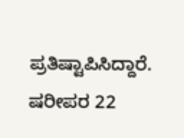ಪ್ರತಿಷ್ಟಾಪಿಸಿದ್ದಾರೆ.   ಷರೀಪರ 22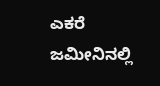ಎಕರೆ ಜಮೀನಿನಲ್ಲಿ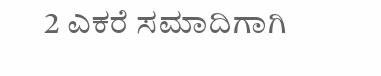2 ಎಕರೆ ಸಮಾದಿಗಾಗಿ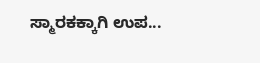ಸ್ಮಾರಕಕ್ಕಾಗಿ ಉಪ...